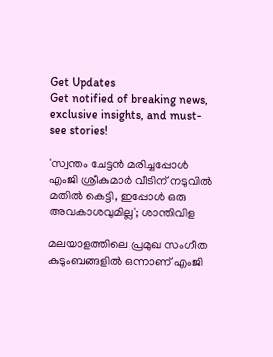Get Updates
Get notified of breaking news, exclusive insights, and must-see stories!

'സ്വന്തം ചേട്ടൻ മരിച്ചപ്പോൾ എംജി ശ്രീകുമാർ വീടിന് നടുവിൽ മതിൽ കെട്ടി, ഇപ്പോൾ ഒരു അവകാശവുമില്ല'; ശാന്തിവിള

മലയാളത്തിലെ പ്രമുഖ സംഗീത കുടുംബങ്ങളിൽ ഒന്നാണ് എംജി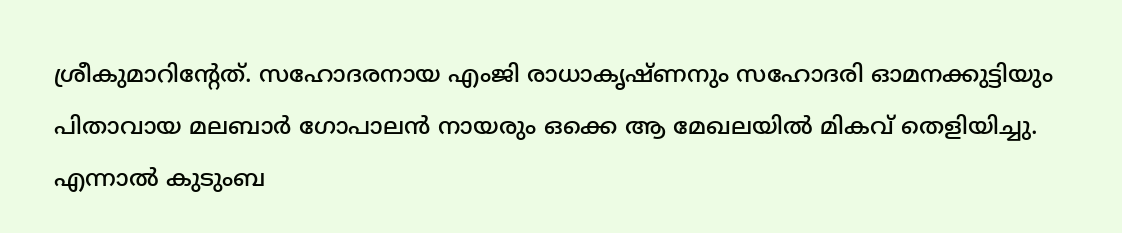ശ്രീകുമാറിന്റേത്. സഹോദരനായ എംജി രാധാകൃഷ്‌ണനും സഹോദരി ഓമനക്കുട്ടിയും പിതാവായ മലബാർ ഗോപാലൻ നായരും ഒക്കെ ആ മേഖലയിൽ മികവ് തെളിയിച്ചു. എന്നാൽ കുടുംബ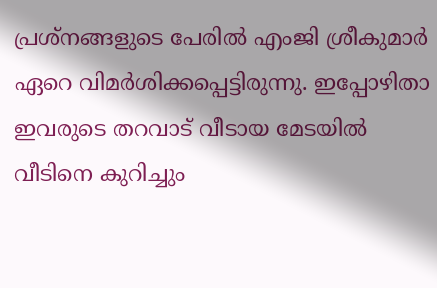പ്രശ്‌നങ്ങളുടെ പേരിൽ എംജി ശ്രീകുമാർ ഏറെ വിമർശിക്കപ്പെട്ടിരുന്നു. ഇപ്പോഴിതാ ഇവരുടെ തറവാട് വീടായ മേടയിൽ വീടിനെ കുറിച്ചും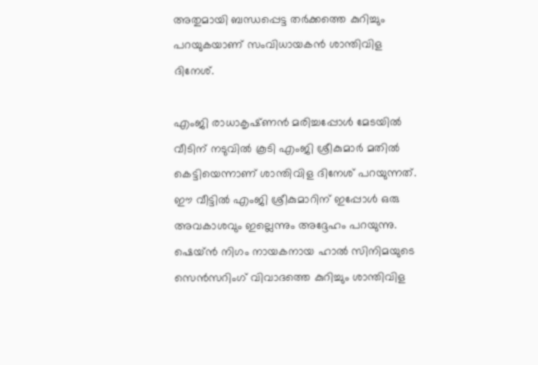അതുമായി ബന്ധപ്പെട്ട തർക്കത്തെ കുറിച്ചും പറയുകയാണ് സംവിധായകൻ ശാന്തിവിള ദിനേശ്.

എംജി രാധാകൃഷ്‌ണൻ മരിച്ചപ്പോൾ മേടയിൽ വീടിന് നടുവിൽ കൂടി എംജി ശ്രീകുമാർ മതിൽ കെട്ടിയെന്നാണ് ശാന്തിവിള ദിനേശ് പറയുന്നത്. ഈ വീട്ടിൽ എംജി ശ്രീകുമാറിന് ഇപ്പോൾ ഒരു അവകാശവും ഇല്ലെന്നും അദ്ദേഹം പറയുന്നു. ഷെയ്ൻ നിഗം നായകനായ ഹാൽ സിനിമയുടെ സെൻസറിംഗ് വിവാദത്തെ കുറിച്ചും ശാന്തിവിള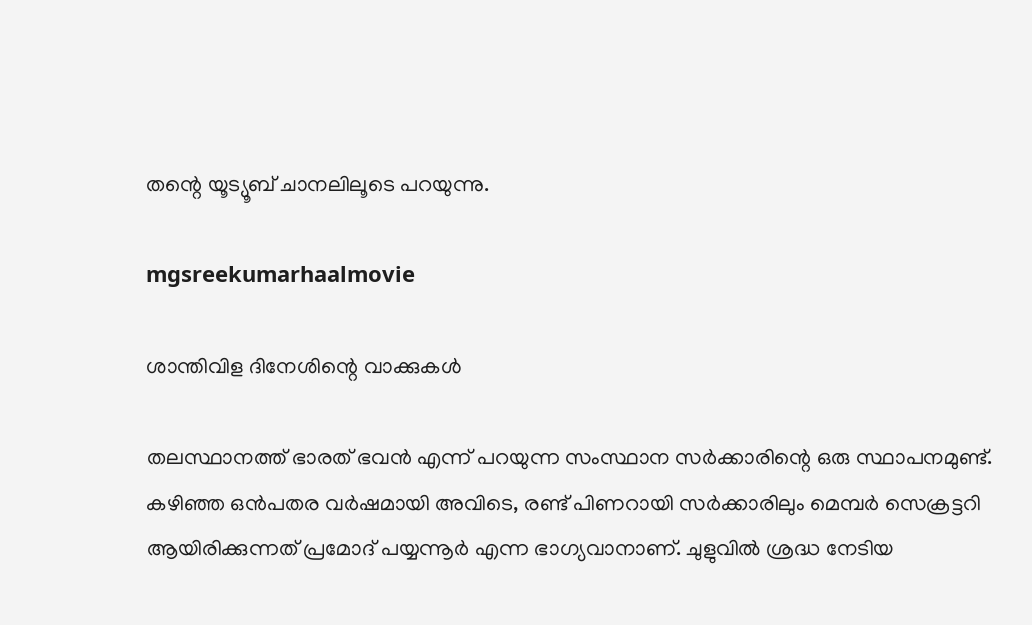തന്റെ യൂട്യൂബ് ചാനലിലൂടെ പറയുന്നു.

mgsreekumarhaalmovie

ശാന്തിവിള ദിനേശിന്റെ വാക്കുകൾ

തലസ്ഥാനത്ത് ഭാരത് ഭവൻ എന്ന് പറയുന്ന സംസ്ഥാന സർക്കാരിന്റെ ഒരു സ്ഥാപനമുണ്ട്. കഴിഞ്ഞ ഒൻപതര വർഷമായി അവിടെ, രണ്ട് പിണറായി സർക്കാരിലും മെമ്പർ സെക്രട്ടറി ആയിരിക്കുന്നത് പ്രമോദ് പയ്യന്നൂർ എന്ന ഭാഗ്യവാനാണ്. ചുളുവിൽ ശ്രദ്ധ നേടിയ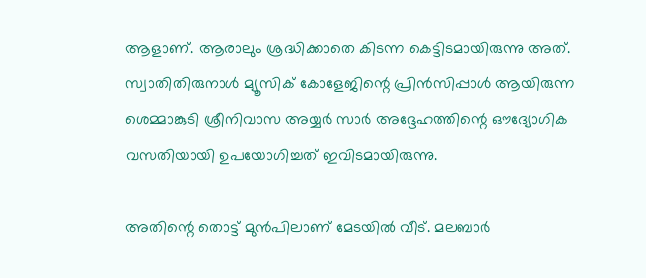ആളാണ്. ആരാലും ശ്രദ്ധിക്കാതെ കിടന്ന കെട്ടിടമായിരുന്നു അത്. സ്വാതിതിരുനാൾ മ്യൂസിക് കോളേജിന്റെ പ്രിൻസിപ്പാൾ ആയിരുന്ന ശെമ്മാങ്കുടി ശ്രീനിവാസ അയ്യർ സാർ അദ്ദേഹത്തിന്റെ ഔദ്യോഗിക വസതിയായി ഉപയോഗിച്ചത് ഇവിടമായിരുന്നു.

അതിന്റെ തൊട്ട് മുൻപിലാണ് മേടയിൽ വീട്. മലബാർ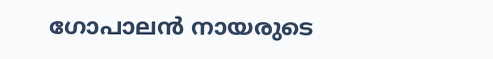ഗോപാലൻ നായരുടെ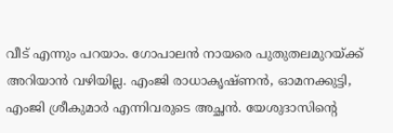വീട് എന്നും പറയാം. ഗോപാലൻ നായരെ പുതുതലമുറയ്ക്ക് അറിയാൻ വഴിയില്ല. എംജി രാധാകൃഷ്‌ണൻ, ഓമനക്കുട്ടി, എംജി ശ്രീകുമാർ എന്നിവരുടെ അച്ഛൻ. യേശുദാസിന്റെ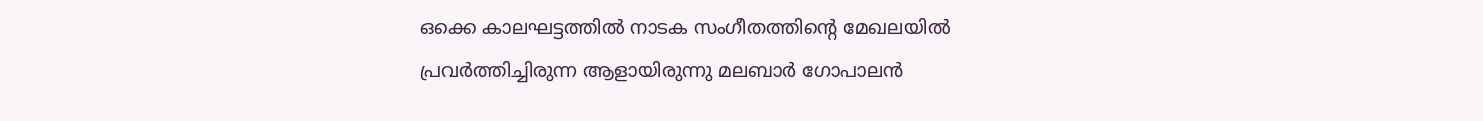ഒക്കെ കാലഘട്ടത്തിൽ നാടക സംഗീതത്തിന്റെ മേഖലയിൽ പ്രവർത്തിച്ചിരുന്ന ആളായിരുന്നു മലബാർ ഗോപാലൻ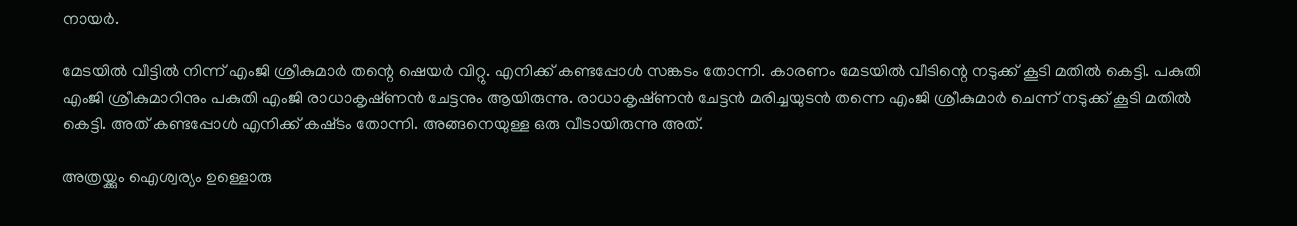നായർ.

മേടയിൽ വീട്ടിൽ നിന്ന് എംജി ശ്രീകുമാർ തന്റെ ഷെയർ വിറ്റു. എനിക്ക് കണ്ടപ്പോൾ സങ്കടം തോന്നി. കാരണം മേടയിൽ വീടിന്റെ നടുക്ക് കൂടി മതിൽ കെട്ടി. പകുതി എംജി ശ്രീകുമാറിനും പകുതി എംജി രാധാകൃഷ്‌ണൻ ചേട്ടനും ആയിരുന്നു. രാധാകൃഷ്‌ണൻ ചേട്ടൻ മരിച്ചയുടൻ തന്നെ എംജി ശ്രീകുമാർ ചെന്ന് നടുക്ക് കൂടി മതിൽ കെട്ടി. അത് കണ്ടപ്പോൾ എനിക്ക് കഷ്‌ടം തോന്നി. അങ്ങനെയുള്ള ഒരു വീടായിരുന്നു അത്.

അത്രയ്ക്കും ഐശ്വര്യം ഉള്ളൊരു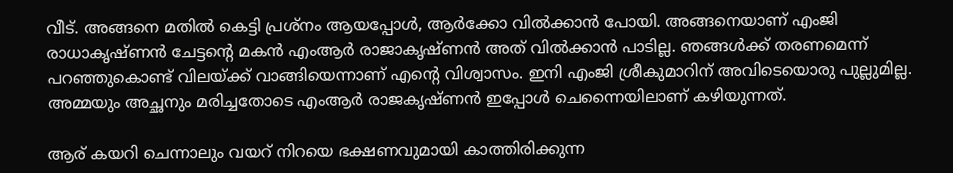വീട്. അങ്ങനെ മതിൽ കെട്ടി പ്രശ്‌നം ആയപ്പോൾ, ആർക്കോ വിൽക്കാൻ പോയി. അങ്ങനെയാണ് എംജി രാധാകൃഷ്‌ണൻ ചേട്ടന്റെ മകൻ എംആർ രാജാകൃഷ്‌ണൻ അത് വിൽക്കാൻ പാടില്ല. ഞങ്ങൾക്ക് തരണമെന്ന് പറഞ്ഞുകൊണ്ട് വിലയ്ക്ക് വാങ്ങിയെന്നാണ് എന്റെ വിശ്വാസം. ഇനി എംജി ശ്രീകുമാറിന് അവിടെയൊരു പുല്ലുമില്ല. അമ്മയും അച്ഛനും മരിച്ചതോടെ എംആർ രാജകൃഷ്‌ണൻ ഇപ്പോൾ ചെന്നൈയിലാണ് കഴിയുന്നത്.

ആര് കയറി ചെന്നാലും വയറ് നിറയെ ഭക്ഷണവുമായി കാത്തിരിക്കുന്ന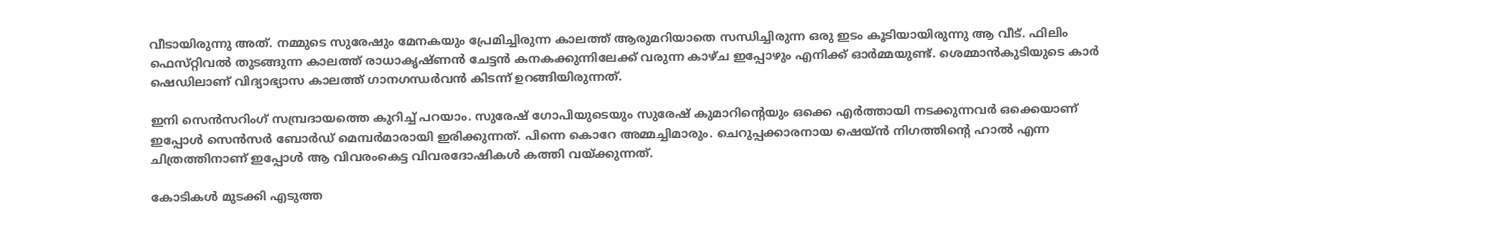വീടായിരുന്നു അത്. നമ്മുടെ സുരേഷും മേനകയും പ്രേമിച്ചിരുന്ന കാലത്ത് ആരുമറിയാതെ സന്ധിച്ചിരുന്ന ഒരു ഇടം കൂടിയായിരുന്നു ആ വീട്. ഫിലിം ഫെസ്‌റ്റിവൽ തുടങ്ങുന്ന കാലത്ത് രാധാകൃഷ്‌ണൻ ചേട്ടൻ കനകക്കുന്നിലേക്ക് വരുന്ന കാഴ്‌ച ഇപ്പോഴും എനിക്ക് ഓർമ്മയുണ്ട്. ശെമ്മാൻകുടിയുടെ കാർ ഷെഡിലാണ് വിദ്യാഭ്യാസ കാലത്ത് ഗാനഗന്ധർവൻ കിടന്ന് ഉറങ്ങിയിരുന്നത്.

ഇനി സെൻസറിംഗ് സമ്പ്രദായത്തെ കുറിച്ച് പറയാം. സുരേഷ് ഗോപിയുടെയും സുരേഷ് കുമാറിന്റെയും ഒക്കെ എർത്തായി നടക്കുന്നവർ ഒക്കെയാണ് ഇപ്പോൾ സെൻസർ ബോർഡ് മെമ്പർമാരായി ഇരിക്കുന്നത്. പിന്നെ കൊറേ അമ്മച്ചിമാരും. ചെറുപ്പക്കാരനായ ഷെയ്ൻ നിഗത്തിന്റെ ഹാൽ എന്ന ചിത്രത്തിനാണ് ഇപ്പോൾ ആ വിവരംകെട്ട വിവരദോഷികൾ കത്തി വയ്ക്കുന്നത്.

കോടികൾ മുടക്കി എടുത്ത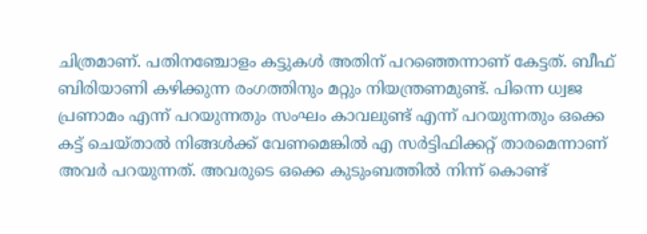ചിത്രമാണ്. പതിനഞ്ചോളം കട്ടുകൾ അതിന് പറഞ്ഞെന്നാണ് കേട്ടത്. ബീഫ് ബിരിയാണി കഴിക്കുന്ന രംഗത്തിനും മറ്റും നിയന്ത്രണമുണ്ട്. പിന്നെ ധ്വജ പ്രണാമം എന്ന് പറയുന്നതും സംഘം കാവലുണ്ട് എന്ന് പറയുന്നതും ഒക്കെ കട്ട് ചെയ്‌താൽ നിങ്ങൾക്ക് വേണമെങ്കിൽ എ സർട്ടിഫിക്കറ്റ് താരമെന്നാണ് അവർ പറയുന്നത്. അവരുടെ ഒക്കെ കുടുംബത്തിൽ നിന്ന് കൊണ്ട്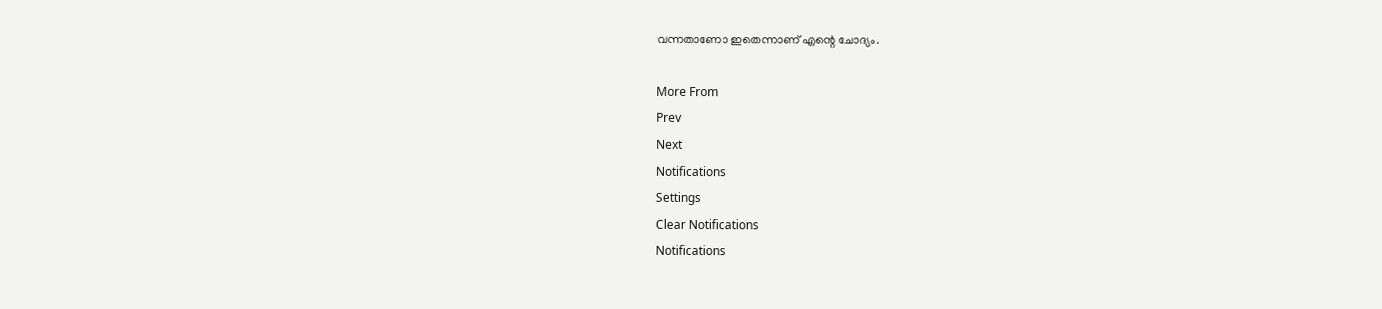വന്നതാണോ ഇതെന്നാണ് എന്റെ ചോദ്യം.

More From
Prev
Next
Notifications
Settings
Clear Notifications
Notifications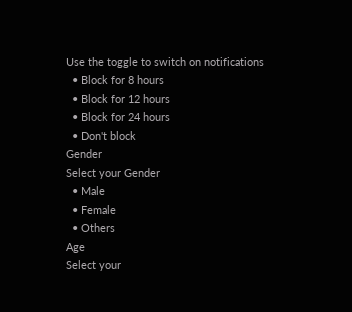Use the toggle to switch on notifications
  • Block for 8 hours
  • Block for 12 hours
  • Block for 24 hours
  • Don't block
Gender
Select your Gender
  • Male
  • Female
  • Others
Age
Select your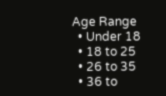Age Range
  • Under 18
  • 18 to 25
  • 26 to 35
  • 36 to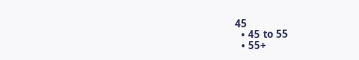45
  • 45 to 55
  • 55+